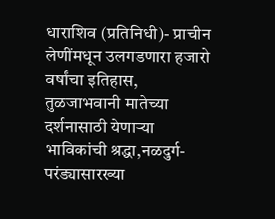धाराशिव (प्रतिनिधी)- प्राचीन लेणींमधून उलगडणारा हजारो वर्षांचा इतिहास, तुळजाभवानी मातेच्या दर्शनासाठी येणाऱ्या भाविकांची श्रद्धा,नळदुर्ग- परंड्यासारख्या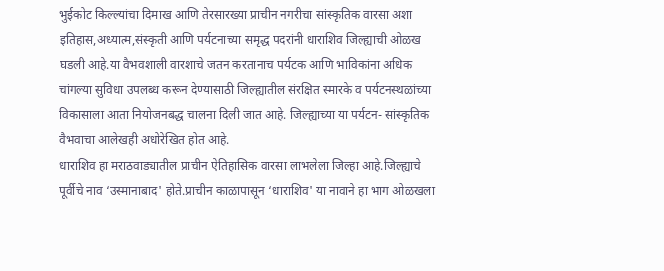भुईकोट किल्ल्यांचा दिमाख आणि तेरसारख्या प्राचीन नगरीचा सांस्कृतिक वारसा अशा इतिहास,अध्यात्म,संस्कृती आणि पर्यटनाच्या समृद्ध पदरांनी धाराशिव जिल्ह्याची ओळख घडली आहे.या वैभवशाली वारशाचे जतन करतानाच पर्यटक आणि भाविकांना अधिक चांगल्या सुविधा उपलब्ध करून देण्यासाठी जिल्ह्यातील संरक्षित स्मारके व पर्यटनस्थळांच्या विकासाला आता नियोजनबद्ध चालना दिली जात आहे. जिल्ह्याच्या या पर्यटन- सांस्कृतिक वैभवाचा आलेखही अधोरेखित होत आहे.
धाराशिव हा मराठवाड्यातील प्राचीन ऐतिहासिक वारसा लाभलेला जिल्हा आहे.जिल्ह्याचे पूर्वीचे नाव ‘उस्मानाबाद' होते.प्राचीन काळापासून ‘धाराशिव' या नावाने हा भाग ओळखला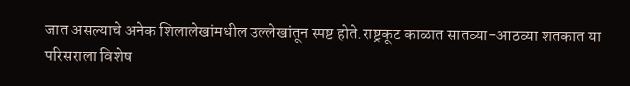जात असल्याचे अनेक शिलालेखांमधील उल्लेखांतून स्पष्ट होते.राष्ट्रकूट काळात सातव्या-आठव्या शतकात या परिसराला विशेष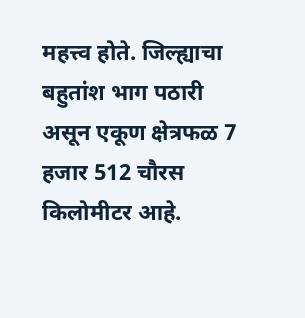महत्त्व होते. जिल्ह्याचा बहुतांश भाग पठारी असून एकूण क्षेत्रफळ 7 हजार 512 चौरस किलोमीटर आहे.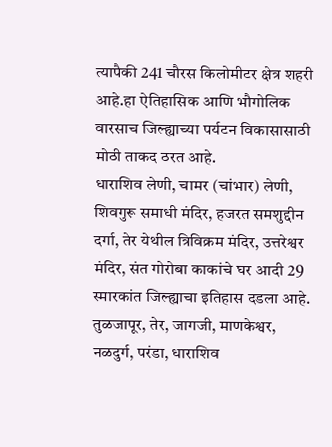त्यापैकी 241 चौरस किलोमीटर क्षेत्र शहरी आहे.हा ऐतिहासिक आणि भौगोलिक वारसाच जिल्ह्याच्या पर्यटन विकासासाठी मोठी ताकद ठरत आहे.
धाराशिव लेणी, चामर (चांभार) लेणी, शिवगुरू समाधी मंदिर, हजरत समशुद्दीन दर्गा, तेर येथील त्रिविक्रम मंदिर, उत्तरेश्वर मंदिर, संत गोरोबा काकांचे घर आदी 29 स्मारकांत जिल्ह्याचा इतिहास दडला आहे. तुळजापूर, तेर, जागजी, माणकेश्वर, नळदुर्ग, परंडा, धाराशिव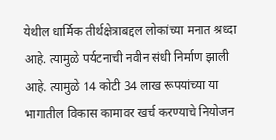येथील धार्मिक तीर्थक्षेत्राबद्दल लोकांच्या मनात श्रध्दा आहे. त्यामुळे पर्यटनाची नवीन संधी निर्माण झाली आहे. त्यामुळे 14 कोटी 34 लाख रूपयांच्या या भागातील विकास कामावर खर्च करण्याचे नियोजन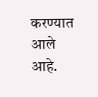करण्यात आले आहे.